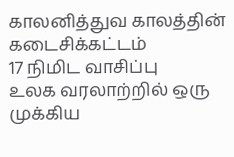காலனித்துவ காலத்தின் கடைசிக்கட்டம்
17 நிமிட வாசிப்பு
உலக வரலாற்றில் ஒரு முக்கிய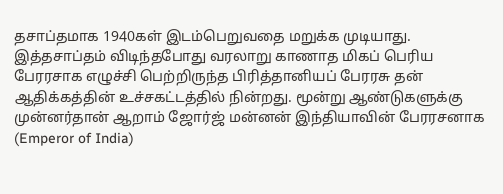தசாப்தமாக 1940கள் இடம்பெறுவதை மறுக்க முடியாது. இத்தசாப்தம் விடிந்தபோது வரலாறு காணாத மிகப் பெரிய பேரரசாக எழுச்சி பெற்றிருந்த பிரித்தானியப் பேரரசு தன் ஆதிக்கத்தின் உச்சகட்டத்தில் நின்றது. மூன்று ஆண்டுகளுக்கு முன்னர்தான் ஆறாம் ஜோர்ஜ் மன்னன் இந்தியாவின் பேரரசனாக (Emperor of India)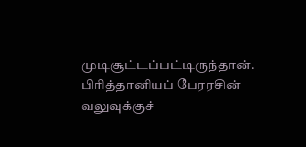முடிசூட்டப்பட்டிருந்தான். பிரித்தானியப் பேரரசின் வலுவுக்குச்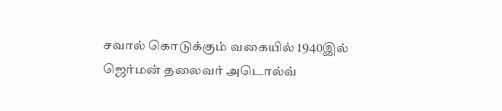சவால் கொடுக்கும் வகையில் 1940இல் ஜெர்மன் தலைவர் அடொல்வ்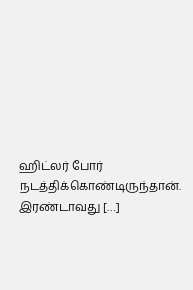ஹிட்லர் போர் நடத்திக்கொண்டிருந்தான். இரண்டாவது […]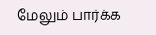மேலும் பார்க்க